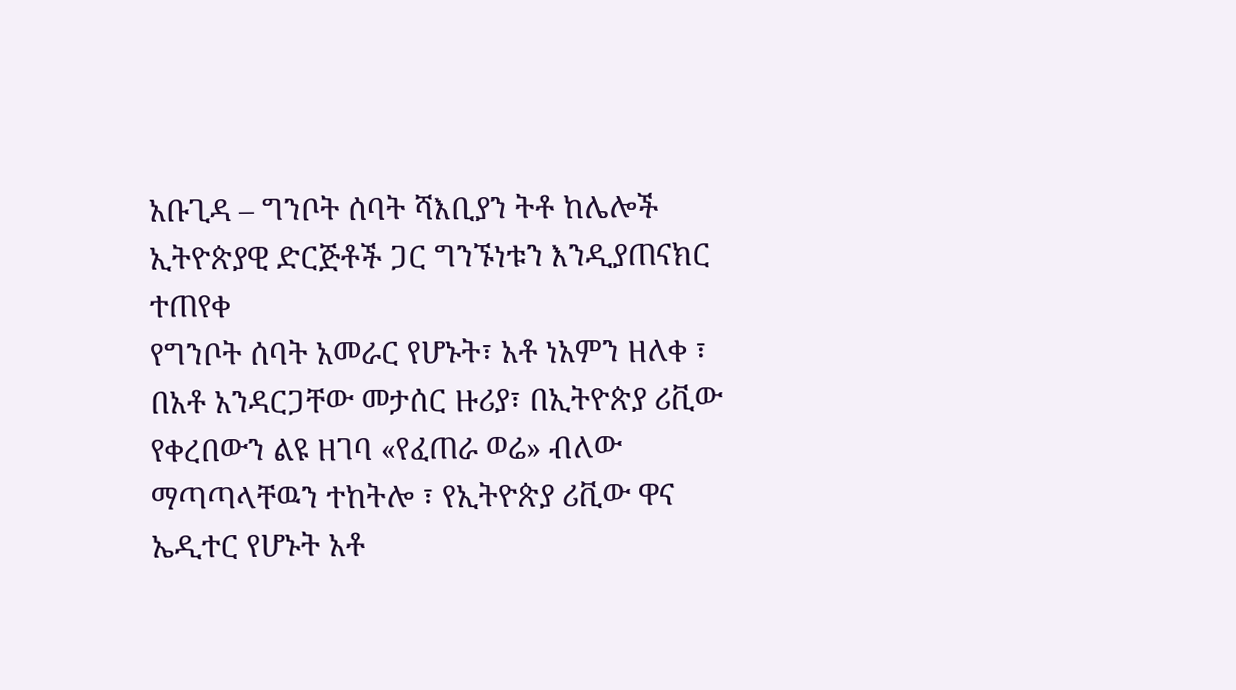አቡጊዳ – ግንቦት ሰባት ሻእቢያን ትቶ ከሌሎች ኢትዮጵያዊ ድርጅቶች ጋር ግንኙነቱን እንዲያጠናክር ተጠየቀ
የግንቦት ሰባት አመራር የሆኑት፣ አቶ ነአምን ዘለቀ ፣ በአቶ አንዳርጋቸው መታሰር ዙሪያ፣ በኢትዮጵያ ሪቪው የቀረበውን ልዩ ዘገባ «የፈጠራ ወሬ» ብለው ማጣጣላቸዉን ተከትሎ ፣ የኢትዮጵያ ሪቪው ዋና ኤዲተር የሆኑት አቶ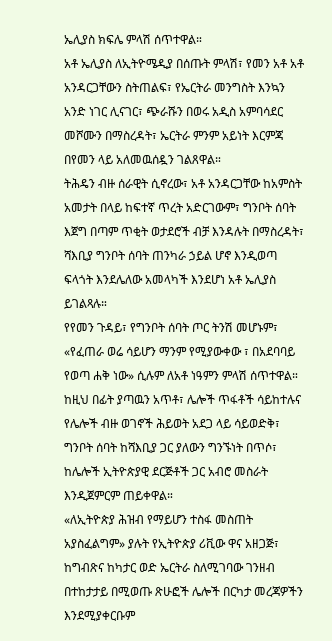ኤሊያስ ክፍሌ ምላሽ ሰጥተዋል።
አቶ ኤሊያስ ለኢትዮሜዲያ በሰጡት ምላሽ፣ የመን አቶ አቶ አንዳርጋቸውን ስትጠልፍ፣ የኤርትራ መንግስት እንኳን አንድ ነገር ሊናገር፣ ጭራሹን በወሩ አዲስ አምባሳደር መሾሙን በማስረዳት፣ ኤርትራ ምንም አይነት እርምጃ በየመን ላይ አለመዉሰዷን ገልጸዋል።
ትሕዴን ብዙ ሰራዊት ሲኖረው፣ አቶ አንዳርጋቸው ከአምስት አመታት በላይ ከፍተኛ ጥረት አድርገውም፣ ግንቦት ሰባት እጀግ በጣም ጥቂት ወታደሮች ብቻ እንዳሉት በማስረዳት፣ ሻእቢያ ግንቦት ሰባት ጠንካራ ኃይል ሆኖ እንዲወጣ ፍላጎት እንደሌለው አመላካች እንደሆነ አቶ ኤሊያስ ይገልጻሉ።
የየመን ጉዳይ፣ የግንቦት ሰባት ጦር ትንሽ መሆኑም፣ «የፈጠራ ወሬ ሳይሆን ማንም የሚያውቀው ፣ በአደባባይ የወጣ ሐቅ ነው» ሲሉም ለአቶ ነዓምን ምላሽ ሰጥተዋል።
ከዚህ በፊት ያጣዉን አጥቶ፣ ሌሎች ጥፋቶች ሳይከተሉና የሌሎች ብዙ ወገኖች ሕይወት አደጋ ላይ ሳይወድቅ፣ ግንቦት ሰባት ከሻእቢያ ጋር ያለውን ግንኙነት በጥሶ፣ ከሌሎች ኢትዮጵያዊ ደርጅቶች ጋር አብሮ መስራት እንዲጀምርም ጠይቀዋል።
«ለኢትዮጵያ ሕዝብ የማይሆን ተስፋ መስጠት አያስፈልግም» ያሉት የኢትዮጵያ ሪቪው ዋና አዘጋጅ፣ ከግብጽና ከካታር ወድ ኤርትራ ስለሚገባው ገንዘብ በተከታታይ በሚወጡ ጽሁፎች ሌሎች በርካታ መረጃዎችን እንደሚያቀርቡም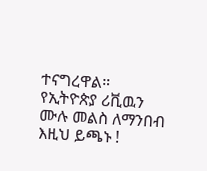ተናግረዋል።
የኢትዮጵያ ሪቪዉን ሙሉ መልስ ለማንበብ እዚህ ይጫኑ !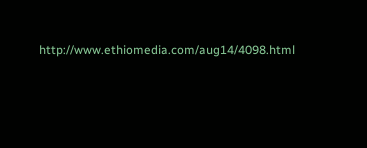http://www.ethiomedia.com/aug14/4098.html